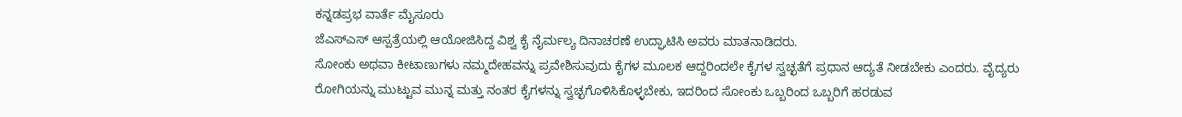ಕನ್ನಡಪ್ರಭ ವಾರ್ತೆ ಮೈಸೂರು
ಜೆಎಸ್ಎಸ್ ಆಸ್ಪತ್ರೆಯಲ್ಲಿ ಆಯೋಜಿಸಿದ್ದ ವಿಶ್ವ ಕೈ ನೈರ್ಮಲ್ಯ ದಿನಾಚರಣೆ ಉದ್ಘಾಟಿಸಿ ಅವರು ಮಾತನಾಡಿದರು.
ಸೋಂಕು ಅಥವಾ ಕೀಟಾಣುಗಳು ನಮ್ಮದೇಹವನ್ನು ಪ್ರವೇಶಿಸುವುದು ಕೈಗಳ ಮೂಲಕ ಆದ್ದರಿಂದಲೇ ಕೈಗಳ ಸ್ವಚ್ಛತೆಗೆ ಪ್ರಧಾನ ಆದ್ಯತೆ ನೀಡಬೇಕು ಎಂದರು. ವೈದ್ಯರು ರೋಗಿಯನ್ನು ಮುಟ್ಟುವ ಮುನ್ನ ಮತ್ತು ನಂತರ ಕೈಗಳನ್ನು ಸ್ವಚ್ಛಗೊಳಿಸಿಕೊಳ್ಳಬೇಕು, ಇದರಿಂದ ಸೋಂಕು ಒಬ್ಬರಿಂದ ಒಬ್ಬರಿಗೆ ಹರಡುವ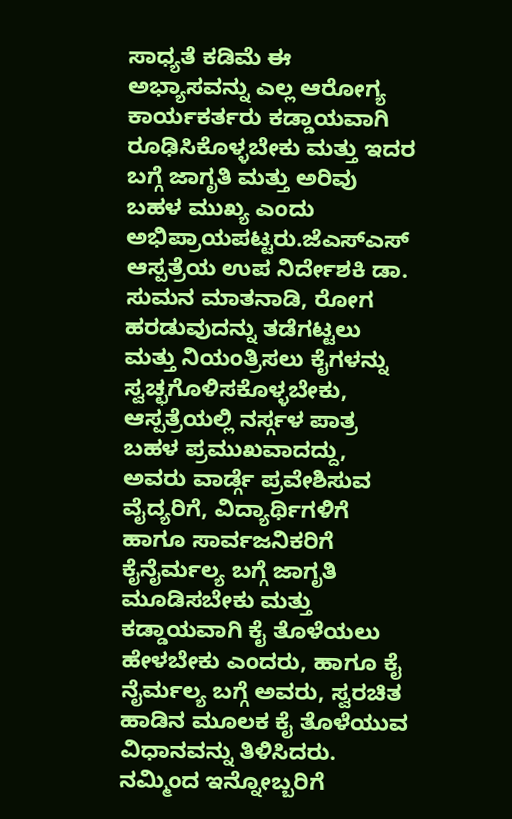ಸಾಧ್ಯತೆ ಕಡಿಮೆ ಈ ಅಭ್ಯಾಸವನ್ನು ಎಲ್ಲ ಆರೋಗ್ಯ ಕಾರ್ಯಕರ್ತರು ಕಡ್ಡಾಯವಾಗಿ ರೂಢಿಸಿಕೊಳ್ಳಬೇಕು ಮತ್ತು ಇದರ ಬಗ್ಗೆ ಜಾಗೃತಿ ಮತ್ತು ಅರಿವು ಬಹಳ ಮುಖ್ಯ ಎಂದು ಅಭಿಪ್ರಾಯಪಟ್ಟರು.ಜೆಎಸ್ಎಸ್ ಆಸ್ಪತ್ರೆಯ ಉಪ ನಿರ್ದೇಶಕಿ ಡಾ. ಸುಮನ ಮಾತನಾಡಿ, ರೋಗ ಹರಡುವುದನ್ನು ತಡೆಗಟ್ಟಲು ಮತ್ತು ನಿಯಂತ್ರಿಸಲು ಕೈಗಳನ್ನು ಸ್ವಚ್ಛಗೊಳಿಸಕೊಳ್ಳಬೇಕು, ಆಸ್ಪತ್ರೆಯಲ್ಲಿ ನರ್ಸ್ಗಳ ಪಾತ್ರ ಬಹಳ ಪ್ರಮುಖವಾದದ್ದು, ಅವರು ವಾರ್ಡ್ಗೆ ಪ್ರವೇಶಿಸುವ ವೈದ್ಯರಿಗೆ, ವಿದ್ಯಾರ್ಥಿಗಳಿಗೆ ಹಾಗೂ ಸಾರ್ವಜನಿಕರಿಗೆ ಕೈನೈರ್ಮಲ್ಯ ಬಗ್ಗೆ ಜಾಗೃತಿ ಮೂಡಿಸಬೇಕು ಮತ್ತು ಕಡ್ಡಾಯವಾಗಿ ಕೈ ತೊಳೆಯಲು ಹೇಳಬೇಕು ಎಂದರು, ಹಾಗೂ ಕೈ ನೈರ್ಮಲ್ಯ ಬಗ್ಗೆ ಅವರು, ಸ್ವರಚಿತ ಹಾಡಿನ ಮೂಲಕ ಕೈ ತೊಳೆಯುವ ವಿಧಾನವನ್ನು ತಿಳಿಸಿದರು.
ನಮ್ಮಿಂದ ಇನ್ನೋಬ್ಬರಿಗೆ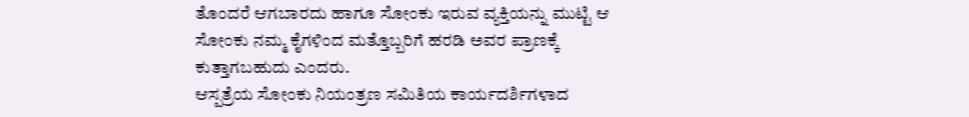ತೊಂದರೆ ಆಗಬಾರದು ಹಾಗೂ ಸೋಂಕು ಇರುವ ವ್ಯಕ್ತಿಯನ್ನು ಮುಟ್ಟಿ ಆ ಸೋಂಕು ನಮ್ಮ ಕೈಗಳಿಂದ ಮತ್ತೊಬ್ಬರಿಗೆ ಹರಡಿ ಅವರ ಪ್ರಾಣಕ್ಕೆ ಕುತ್ತಾಗಬಹುದು ಎಂದರು.
ಆಸ್ಪತ್ರೆಯ ಸೋಂಕು ನಿಯಂತ್ರಣ ಸಮಿತಿಯ ಕಾರ್ಯದರ್ಶಿಗಳಾದ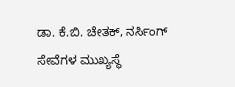ಡಾ. ಕೆ.ಬಿ. ಚೇತಕ್, ನರ್ಸಿಂಗ್ ಸೇವೆಗಳ ಮುಖ್ಯಸ್ಥೆ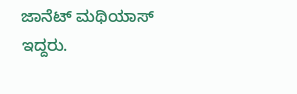ಜಾನೆಟ್ ಮಥಿಯಾಸ್ ಇದ್ದರು.